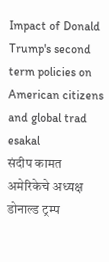Impact of Donald Trump's second term policies on American citizens and global trad
esakal
संदीप कामत
अमेरिकेचे अध्यक्ष डोनाल्ड ट्रम्प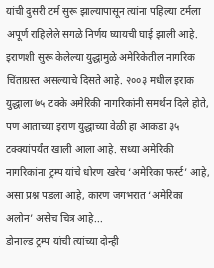यांची दुसरी टर्म सुरू झाल्यापासून त्यांना पहिल्या टर्मला अपूर्ण राहिलेले सगळे निर्णय घ्यायची घाई झाली आहे. इराणशी सुरू केलेल्या युद्धामुळे अमेरिकेतील नागरिक चिंताग्रस्त असल्याचे दिसते आहे. २००३ मधील इराक युद्धाला ७५ टक्के अमेरिकी नागरिकांनी समर्थन दिले होते, पण आताच्या इराण युद्धाच्या वेळी हा आकडा ३५ टक्क्यांपर्यंत खाली आला आहे. सध्या अमेरिकी नागरिकांना ट्रम्प यांचे धोरण खरेच ‘अमेरिका फर्स्ट’ आहे, असा प्रश्न पडला आहे, कारण जगभरात ‘अमेरिका अलोन’ असेच चित्र आहे...
डोनाल्ड ट्रम्प यांची त्यांच्या दोन्ही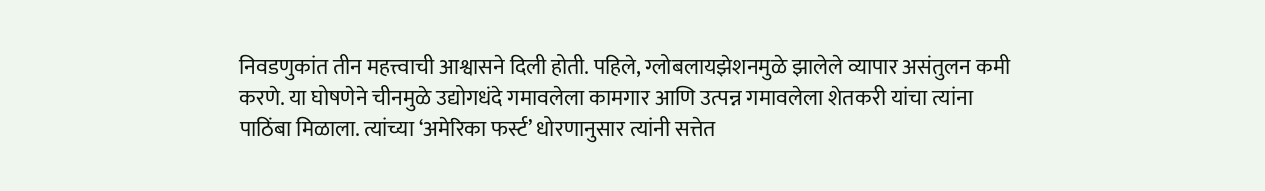निवडणुकांत तीन महत्त्वाची आश्वासने दिली होती. पहिले, ग्लोबलायझेशनमुळे झालेले व्यापार असंतुलन कमी करणे. या घोषणेने चीनमुळे उद्योगधंदे गमावलेला कामगार आणि उत्पन्न गमावलेला शेतकरी यांचा त्यांना पाठिंबा मिळाला. त्यांच्या ‘अमेरिका फर्स्ट’ धोरणानुसार त्यांनी सत्तेत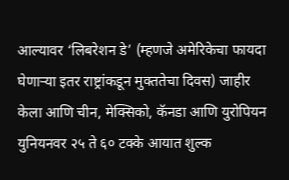आल्यावर ‘लिबरेशन डे’ (म्हणजे अमेरिकेचा फायदा घेणाऱ्या इतर राष्ट्रांकडून मुक्ततेचा दिवस) जाहीर केला आणि चीन, मेक्सिको, कॅनडा आणि युरोपियन युनियनवर २५ ते ६० टक्के आयात शुल्क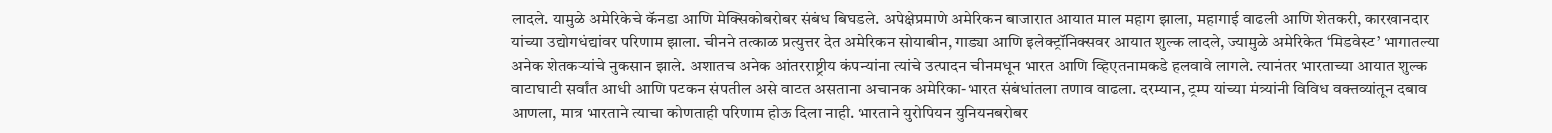लादले. यामुळे अमेरिकेचे कॅनडा आणि मेक्सिकोबरोबर संबंध बिघडले. अपेक्षेप्रमाणे अमेरिकन बाजारात आयात माल महाग झाला, महागाई वाढली आणि शेतकरी, कारखानदार यांच्या उद्योगधंद्यांवर परिणाम झाला. चीनने तत्काळ प्रत्युत्तर देत अमेरिकन सोयाबीन, गाड्या आणि इलेक्ट्रॉनिक्सवर आयात शुल्क लादले, ज्यामुळे अमेरिकेत ‘मिडवेस्ट’ भागातल्या अनेक शेतकऱ्यांचे नुकसान झाले. अशातच अनेक आंतरराष्ट्रीय कंपन्यांना त्यांचे उत्पादन चीनमधून भारत आणि व्हिएतनामकडे हलवावे लागले. त्यानंतर भारताच्या आयात शुल्क वाटाघाटी सर्वांत आधी आणि पटकन संपतील असे वाटत असताना अचानक अमेरिका-भारत संबंधांतला तणाव वाढला. दरम्यान, ट्रम्प यांच्या मंत्र्यांनी विविध वक्तव्यांतून दबाव आणला, मात्र भारताने त्याचा कोणताही परिणाम होऊ दिला नाही. भारताने युरोपियन युनियनबरोबर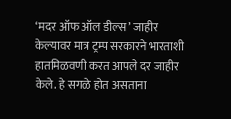‘मदर ऑफ ऑल डील्स’ जाहीर केल्यावर मात्र ट्रम्प सरकारने भारताशी हातमिळवणी करत आपले दर जाहीर केले. हे सगळे होत असताना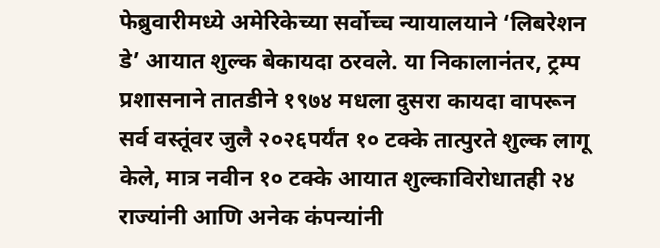फेब्रुवारीमध्ये अमेरिकेच्या सर्वोच्च न्यायालयाने ‘लिबरेशन डे’ आयात शुल्क बेकायदा ठरवले. या निकालानंतर, ट्रम्प प्रशासनाने तातडीने १९७४ मधला दुसरा कायदा वापरून सर्व वस्तूंवर जुलै २०२६पर्यंत १० टक्के तात्पुरते शुल्क लागू केले, मात्र नवीन १० टक्के आयात शुल्काविरोधातही २४ राज्यांनी आणि अनेक कंपन्यांनी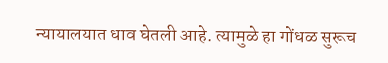न्यायालयात धाव घेतली आहे. त्यामुळे हा गोंधळ सुरूच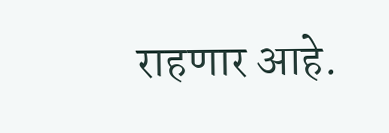राहणार आहे.